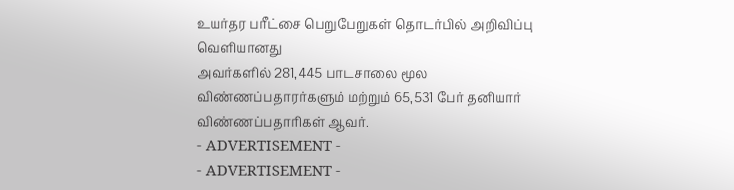உயர்தர பரீட்சை பெறுபேறுகள் தொடர்பில் அறிவிப்பு வெளியானது
அவர்களில் 281,445 பாடசாலை மூல விண்ணப்பதாரர்களும் மற்றும் 65,531 பேர் தனியார் விண்ணப்பதாரிகள் ஆவர்.
- ADVERTISEMENT -
- ADVERTISEMENT -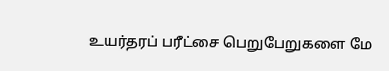உயர்தரப் பரீட்சை பெறுபேறுகளை மே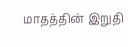மாதத்தின் இறுதி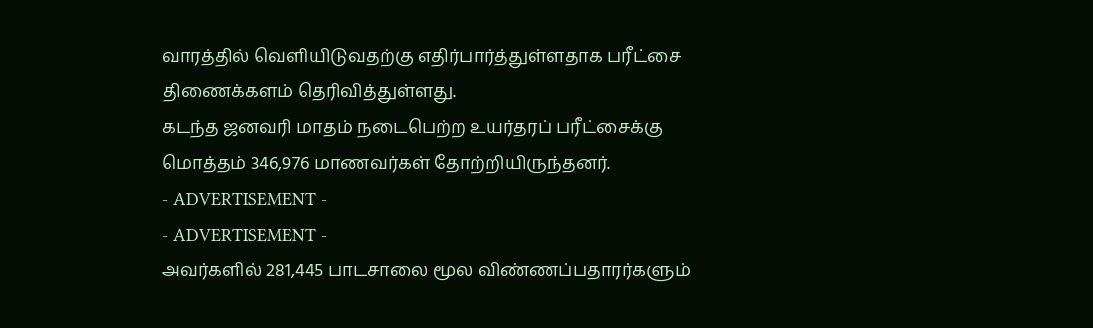வாரத்தில் வெளியிடுவதற்கு எதிர்பார்த்துள்ளதாக பரீட்சை திணைக்களம் தெரிவித்துள்ளது.
கடந்த ஜனவரி மாதம் நடைபெற்ற உயர்தரப் பரீட்சைக்கு மொத்தம் 346,976 மாணவர்கள் தோற்றியிருந்தனர்.
- ADVERTISEMENT -
- ADVERTISEMENT -
அவர்களில் 281,445 பாடசாலை மூல விண்ணப்பதாரர்களும்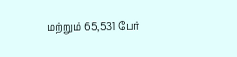மற்றும் 65,531 பேர்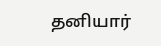தனியார்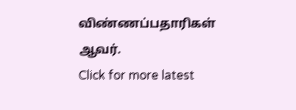விண்ணப்பதாரிகள் ஆவர்.
Click for more latest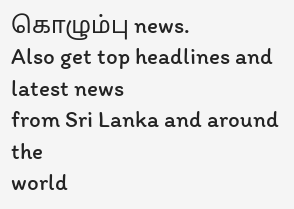கொழும்பு news.
Also get top headlines and
latest news
from Sri Lanka and around the
world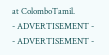at ColomboTamil.
- ADVERTISEMENT -
- ADVERTISEMENT -